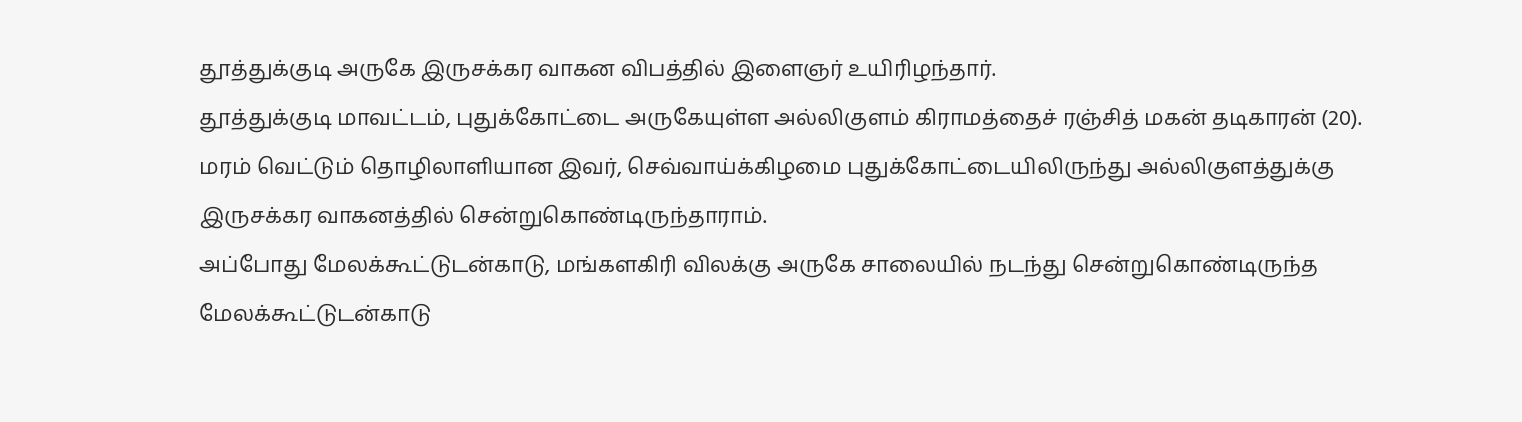தூத்துக்குடி அருகே இருசக்கர வாகன விபத்தில் இளைஞர் உயிரிழந்தார்.
தூத்துக்குடி மாவட்டம், புதுக்கோட்டை அருகேயுள்ள அல்லிகுளம் கிராமத்தைச் ரஞ்சித் மகன் தடிகாரன் (20). மரம் வெட்டும் தொழிலாளியான இவர், செவ்வாய்க்கிழமை புதுக்கோட்டையிலிருந்து அல்லிகுளத்துக்கு இருசக்கர வாகனத்தில் சென்றுகொண்டிருந்தாராம்.
அப்போது மேலக்கூட்டுடன்காடு, மங்களகிரி விலக்கு அருகே சாலையில் நடந்து சென்றுகொண்டிருந்த மேலக்கூட்டுடன்காடு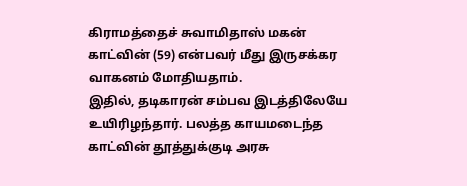கிராமத்தைச் சுவாமிதாஸ் மகன் காட்வின் (59) என்பவர் மீது இருசக்கர வாகனம் மோதியதாம்.
இதில், தடிகாரன் சம்பவ இடத்திலேயே உயிரிழந்தார். பலத்த காயமடைந்த காட்வின் தூத்துக்குடி அரசு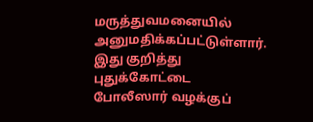மருத்துவமனையில் அனுமதிக்கப்பட்டுள்ளார். இது குறித்து புதுக்கோட்டை போலீஸார் வழக்குப்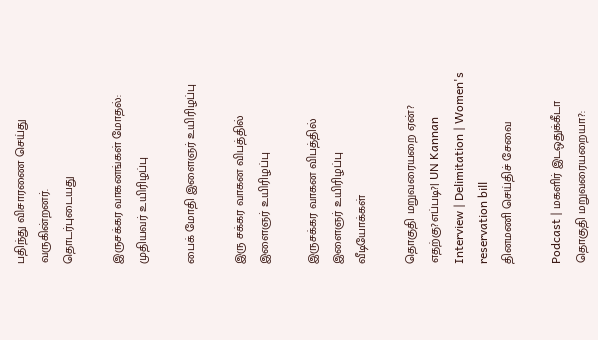பதிந்து விசாரணை செய்து வருகின்றனர்.
தொடர்புடையது

இருசக்கர வாகனங்கள் மோதல்: முதியவர் உயிரிழப்பு

பைக் மோதி இளைஞர் உயிரிழப்பு

இரு சக்கர வாகன விபத்தில் இளைஞர் உயிரிழப்பு

இருசக்கர வாகன விபத்தில் இளைஞர் உயிரிழப்பு
வீடியோக்கள்

தொகுதி மறுவரையறை ஏன்? எதற்கு?எப்படி?| UN Kannan Interview | Delimitation | Women's reservation bill
தினமணி செய்திச் சேவை

Podcast | மகளிர் இடஒதுக்கீடா தொகுதி மறுவரையறையா?: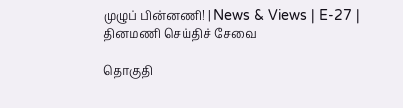முழுப் பின்னணி! | News & Views | E-27 |
தினமணி செய்திச் சேவை

தொகுதி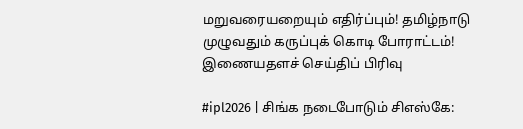மறுவரையறையும் எதிர்ப்பும்! தமிழ்நாடு முழுவதும் கருப்புக் கொடி போராட்டம்!
இணையதளச் செய்திப் பிரிவு

#ipl2026 | சிங்க நடைபோடும் சிஎஸ்கே: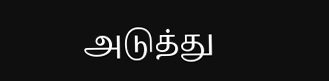அடுத்து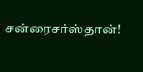சன்ரைசர்ஸ்தான்!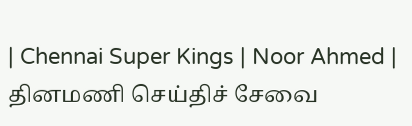| Chennai Super Kings | Noor Ahmed |
தினமணி செய்திச் சேவை